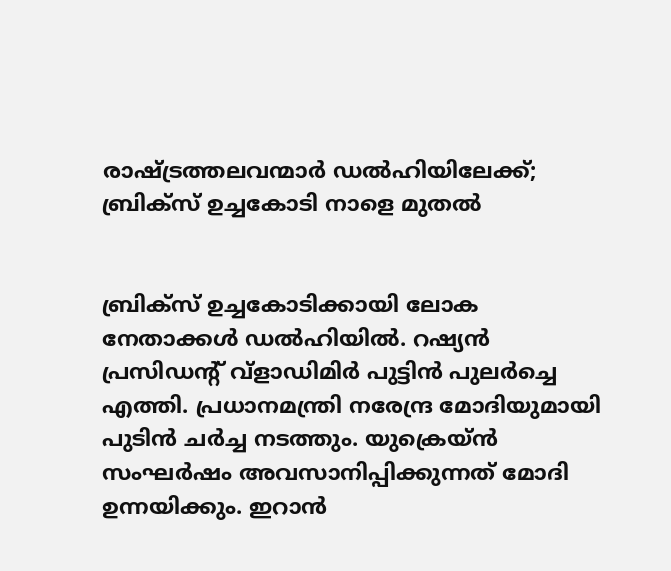രാഷ്ട്രത്തലവന്മാര്‍ ഡല്‍ഹിയിലേക്ക്; ബ്രിക്സ് ഉച്ചകോടി നാളെ മുതല്‍


ബ്രിക്സ് ഉച്ചകോടിക്കായി ലോക നേതാക്കൾ ഡൽഹിയിൽ. റഷ്യൻ പ്രസിഡന്റ് വ്ളാഡിമിർ പുട്ടിൻ പുലർച്ചെ എത്തി. പ്രധാനമന്ത്രി നരേന്ദ്ര മോദിയുമായി പുടിൻ ചർച്ച നടത്തും. യുക്രെയ്ൻ സംഘർഷം അവസാനിപ്പിക്കുന്നത് മോദി ഉന്നയിക്കും. ഇറാൻ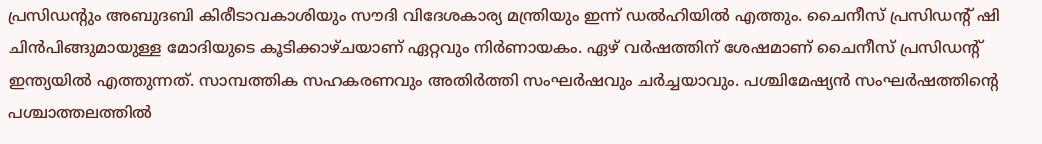പ്രസിഡന്റും അബുദബി കിരീടാവകാശിയും സൗദി വിദേശകാര്യ മന്ത്രിയും ഇന്ന് ഡൽഹിയിൽ എത്തും. ചൈനീസ് പ്രസിഡന്റ് ഷി ചിൻപിങ്ങുമായുള്ള മോദിയുടെ കൂടിക്കാഴ്ചയാണ് ഏറ്റവും നിർണായകം. ഏഴ് വർഷത്തിന് ശേഷമാണ് ചൈനീസ് പ്രസിഡന്റ് ഇന്ത്യയിൽ എത്തുന്നത്. സാമ്പത്തിക സഹകരണവും അതിർത്തി സംഘർഷവും ചർച്ചയാവും. പശ്ചിമേഷ്യൻ സംഘർഷത്തിന്റെ പശ്ചാത്തലത്തിൽ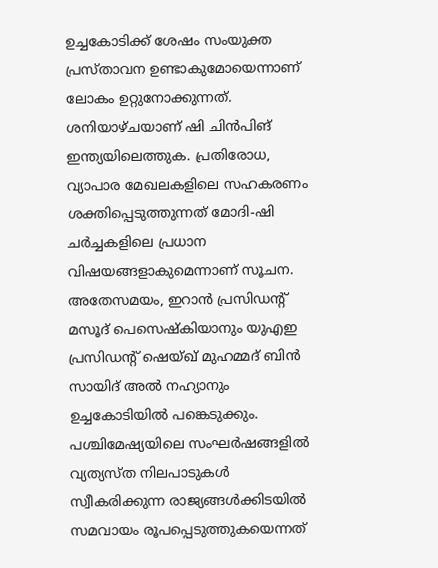ഉച്ചകോടിക്ക് ശേഷം സംയുക്ത പ്രസ്താവന ഉണ്ടാകുമോയെന്നാണ് ലോകം ഉറ്റുനോക്കുന്നത്. ശനിയാഴ്ചയാണ് ഷി ചിൻപിങ് ഇന്ത്യയിലെത്തുക. പ്രതിരോധ, വ്യാപാര മേഖലകളിലെ സഹകരണം ശക്തിപ്പെടുത്തുന്നത് മോദി-ഷി ചർച്ചകളിലെ പ്രധാന വിഷയങ്ങളാകുമെന്നാണ് സൂചന. അതേസമയം, ഇറാൻ പ്രസിഡന്റ് മസൂദ് പെസെഷ്കിയാനും യുഎഇ പ്രസിഡന്റ് ഷെയ്ഖ് മുഹമ്മദ് ബിൻ സായിദ് അൽ നഹ്യാനും ഉച്ചകോടിയിൽ പങ്കെടുക്കും. പശ്ചിമേഷ്യയിലെ സംഘർഷങ്ങളിൽ വ്യത്യസ്ത നിലപാടുകൾ സ്വീകരിക്കുന്ന രാജ്യങ്ങൾക്കിടയിൽ സമവായം രൂപപ്പെടുത്തുകയെന്നത്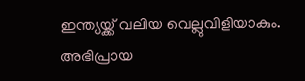ഇന്ത്യയ്ക്ക് വലിയ വെല്ലുവിളിയാകും. അഭിപ്രായ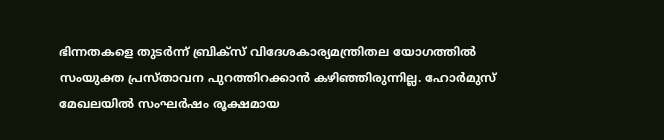ഭിന്നതകളെ തുടർന്ന് ബ്രിക്സ് വിദേശകാര്യമന്ത്രിതല യോഗത്തിൽ സംയുക്ത പ്രസ്താവന പുറത്തിറക്കാൻ കഴിഞ്ഞിരുന്നില്ല. ഹോർമുസ് മേഖലയിൽ സംഘർഷം രൂക്ഷമായ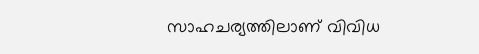സാഹചര്യത്തിലാണ് വിവിധ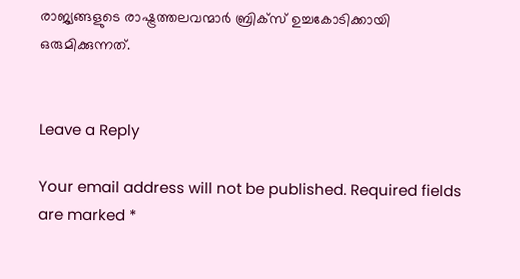രാജ്യങ്ങളുടെ രാഷ്ട്രത്തലവന്മാർ ബ്രിക്സ് ഉച്ചകോടിക്കായി ഒരുമിക്കുന്നത്.


Leave a Reply

Your email address will not be published. Required fields are marked *